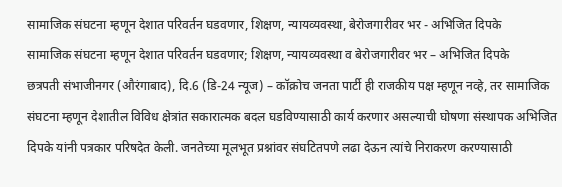सामाजिक संघटना म्हणून देशात परिवर्तन घडवणार, शिक्षण, न्यायव्यवस्था, बेरोजगारीवर भर - अभिजित दिपके
सामाजिक संघटना म्हणून देशात परिवर्तन घडवणार; शिक्षण, न्यायव्यवस्था व बेरोजगारीवर भर – अभिजित दिपके
छत्रपती संभाजीनगर (औरंगाबाद), दि.6 (डि-24 न्यूज) – कॉक्रोच जनता पार्टी ही राजकीय पक्ष म्हणून नव्हे, तर सामाजिक संघटना म्हणून देशातील विविध क्षेत्रांत सकारात्मक बदल घडविण्यासाठी कार्य करणार असल्याची घोषणा संस्थापक अभिजित दिपके यांनी पत्रकार परिषदेत केली. जनतेच्या मूलभूत प्रश्नांवर संघटितपणे लढा देऊन त्यांचे निराकरण करण्यासाठी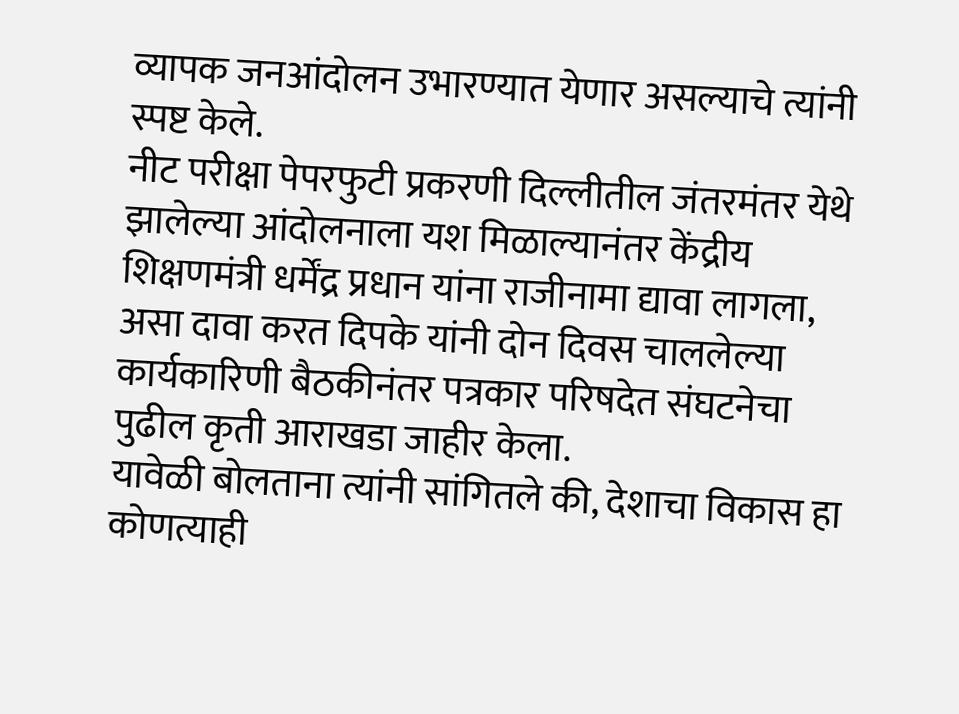व्यापक जनआंदोलन उभारण्यात येणार असल्याचे त्यांनी स्पष्ट केले.
नीट परीक्षा पेपरफुटी प्रकरणी दिल्लीतील जंतरमंतर येथे झालेल्या आंदोलनाला यश मिळाल्यानंतर केंद्रीय शिक्षणमंत्री धर्मेंद्र प्रधान यांना राजीनामा द्यावा लागला, असा दावा करत दिपके यांनी दोन दिवस चाललेल्या कार्यकारिणी बैठकीनंतर पत्रकार परिषदेत संघटनेचा पुढील कृती आराखडा जाहीर केला.
यावेळी बोलताना त्यांनी सांगितले की, देशाचा विकास हा कोणत्याही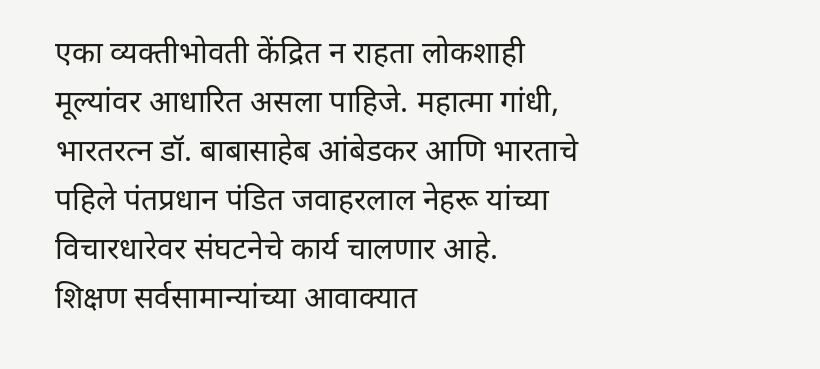एका व्यक्तीभोवती केंद्रित न राहता लोकशाही मूल्यांवर आधारित असला पाहिजे. महात्मा गांधी, भारतरत्न डॉ. बाबासाहेब आंबेडकर आणि भारताचे पहिले पंतप्रधान पंडित जवाहरलाल नेहरू यांच्या विचारधारेवर संघटनेचे कार्य चालणार आहे.
शिक्षण सर्वसामान्यांच्या आवाक्यात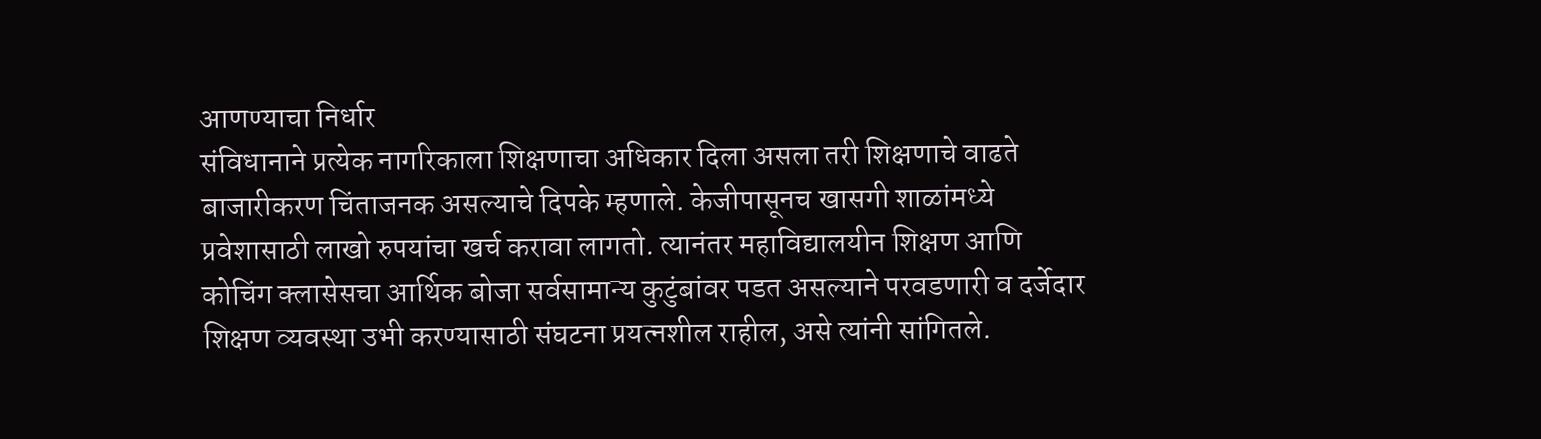आणण्याचा निर्धार
संविधानाने प्रत्येक नागरिकाला शिक्षणाचा अधिकार दिला असला तरी शिक्षणाचे वाढते बाजारीकरण चिंताजनक असल्याचे दिपके म्हणाले. केजीपासूनच खासगी शाळांमध्ये प्रवेशासाठी लाखो रुपयांचा खर्च करावा लागतो. त्यानंतर महाविद्यालयीन शिक्षण आणि कोचिंग क्लासेसचा आर्थिक बोजा सर्वसामान्य कुटुंबांवर पडत असल्याने परवडणारी व दर्जेदार शिक्षण व्यवस्था उभी करण्यासाठी संघटना प्रयत्नशील राहील, असे त्यांनी सांगितले.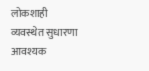लोकशाही व्यवस्थेत सुधारणा आवश्यक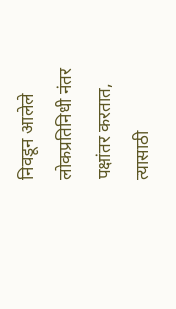निवडून आलेले लोकप्रतिनिधी नंतर पक्षांतर करतात, त्यासाठी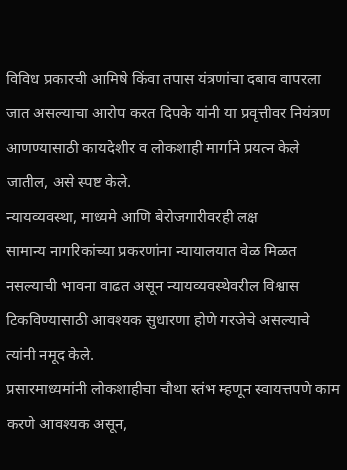विविध प्रकारची आमिषे किंवा तपास यंत्रणांचा दबाव वापरला जात असल्याचा आरोप करत दिपके यांनी या प्रवृत्तीवर नियंत्रण आणण्यासाठी कायदेशीर व लोकशाही मार्गाने प्रयत्न केले जातील, असे स्पष्ट केले.
न्यायव्यवस्था, माध्यमे आणि बेरोजगारीवरही लक्ष
सामान्य नागरिकांच्या प्रकरणांना न्यायालयात वेळ मिळत नसल्याची भावना वाढत असून न्यायव्यवस्थेवरील विश्वास टिकविण्यासाठी आवश्यक सुधारणा होणे गरजेचे असल्याचे त्यांनी नमूद केले.
प्रसारमाध्यमांनी लोकशाहीचा चौथा स्तंभ म्हणून स्वायत्तपणे काम करणे आवश्यक असून,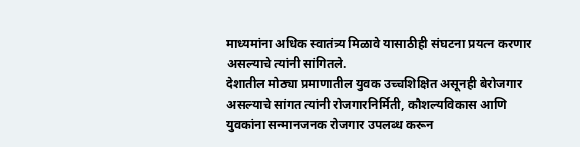माध्यमांना अधिक स्वातंत्र्य मिळावे यासाठीही संघटना प्रयत्न करणार असल्याचे त्यांनी सांगितले.
देशातील मोठ्या प्रमाणातील युवक उच्चशिक्षित असूनही बेरोजगार असल्याचे सांगत त्यांनी रोजगारनिर्मिती, कौशल्यविकास आणि युवकांना सन्मानजनक रोजगार उपलब्ध करून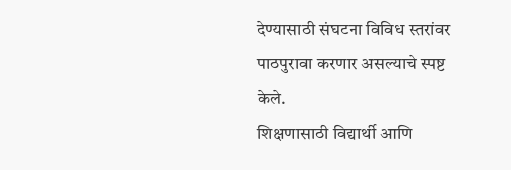देण्यासाठी संघटना विविध स्तरांवर पाठपुरावा करणार असल्याचे स्पष्ट केले.
शिक्षणासाठी विद्यार्थी आणि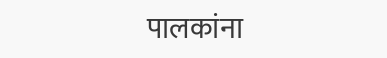पालकांना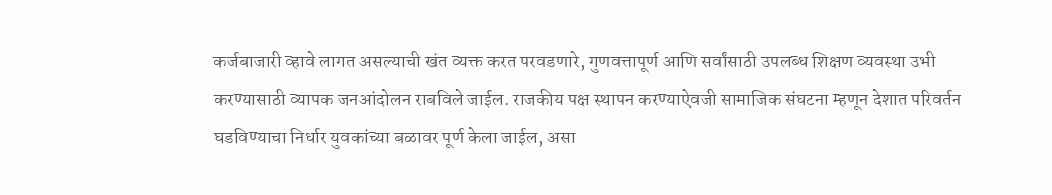कर्जबाजारी व्हावे लागत असल्याची खंत व्यक्त करत परवडणारे, गुणवत्तापूर्ण आणि सर्वांसाठी उपलब्ध शिक्षण व्यवस्था उभी करण्यासाठी व्यापक जनआंदोलन राबविले जाईल. राजकीय पक्ष स्थापन करण्याऐवजी सामाजिक संघटना म्हणून देशात परिवर्तन घडविण्याचा निर्धार युवकांच्या बळावर पूर्ण केला जाईल, असा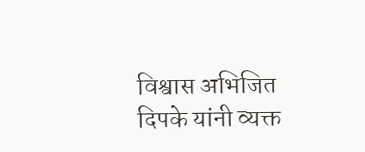विश्वास अभिजित दिपके यांनी व्यक्त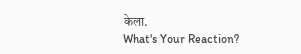केला.
What's Your Reaction?